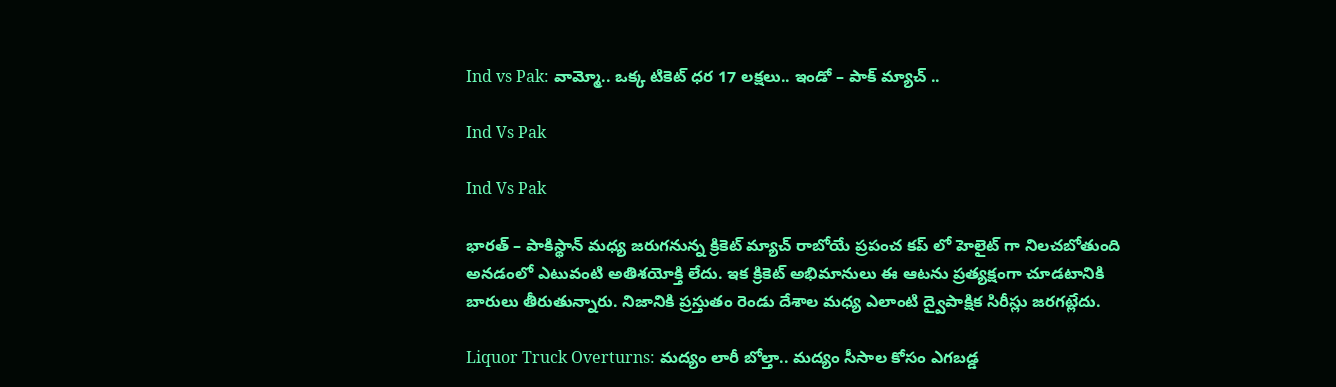Ind vs Pak: వామ్మో.. ఒక్క టికెట్ ధర 17 లక్షలు.. ఇండో – పాక్ మ్యాచ్ ..

Ind Vs Pak

Ind Vs Pak

భారత్‌ – పాకిస్థాన్‌ మధ్య జరుగనున్న క్రికెట్‌ మ్యాచ్‌ రాబోయే ప్రపంచ కప్ లో హెలైట్ గా నిలచబోతుంది అనడంలో ఎటువంటి అతిశయోక్తి లేదు. ఇక క్రికెట్ అభిమానులు ఈ ఆటను ప్రత్యక్షంగా చూడటానికి బారులు తీరుతున్నారు. నిజానికి ప్రస్తుతం రెండు దేశాల మధ్య ఎలాంటి ద్వైపాక్షిక సిరీస్లు జరగట్లేదు.

Liquor Truck Overturns: మద్యం లారీ బోల్తా.. మద్యం సీసాల కోసం ఎగబడ్డ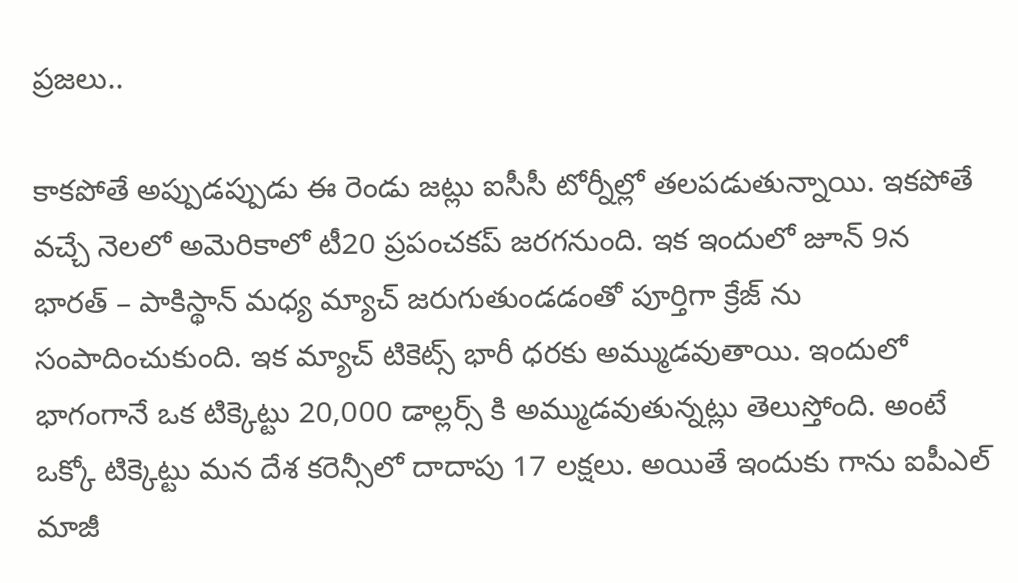ప్రజలు..

కాకపోతే అప్పుడప్పుడు ఈ రెండు జట్లు ఐసీసీ టోర్నీల్లో తలపడుతున్నాయి. ఇకపోతే వచ్చే నెలలో అమెరికాలో టీ20 ప్రపంచకప్ జరగనుంది. ఇక ఇందులో జూన్ 9న భారత్‌ – పాకిస్థాన్‌ మధ్య మ్యాచ్ జరుగుతుండడంతో పూర్తిగా క్రేజ్ ను సంపాదించుకుంది. ఇక మ్యాచ్ టికెట్స్ భారీ ధరకు అమ్ముడవుతాయి. ఇందులో భాగంగానే ఒక టిక్కెట్టు 20,000 డాల్లర్స్ కి అమ్ముడవుతున్నట్లు తెలుస్తోంది. అంటే ఒక్కో టిక్కెట్టు మన దేశ కరెన్సీలో దాదాపు 17 లక్షలు. అయితే ఇందుకు గాను ఐపీఎల్ మాజీ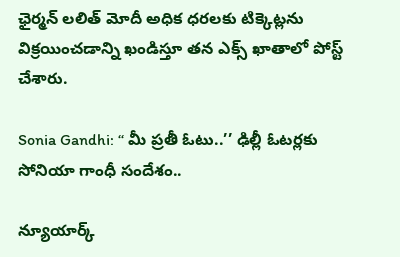ఛైర్మన్ లలిత్ మోదీ అధిక ధరలకు టిక్కెట్లను విక్రయించడాన్ని ఖండిస్తూ తన ఎక్స్ ఖాతాలో పోస్ట్ చేశారు.

Sonia Gandhi: ‘‘ మీ ప్రతీ ఓటు..’’ ఢిల్లీ ఓటర్లకు సోనియా గాంధీ సందేశం..

న్యూయార్క్‌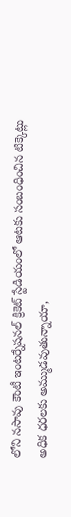లోని నసావు కౌంటీ ఇంటర్నేషనల్ క్రికెట్ స్టేడియంలో ఆటకు సంబంధించిన టిక్కెట్లు అధిక ధరలకు అమ్ముడవుతున్నాయా,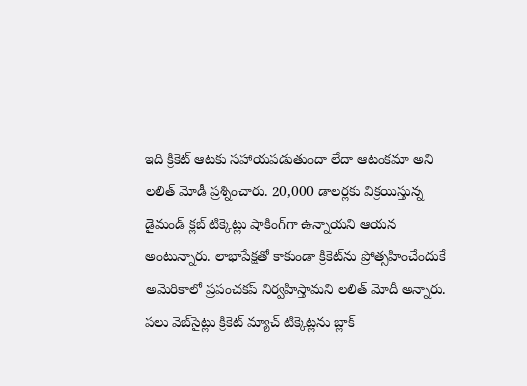ఇది క్రికెట్ ఆటకు సహాయపడుతుందా లేదా ఆటంకమా అని లలిత్ మోడీ ప్రశ్నించారు. 20,000 డాలర్లకు విక్రయిస్తున్న డైమండ్ క్లబ్ టిక్కెట్లు షాకింగ్‌గా ఉన్నాయని ఆయన అంటున్నారు. లాభాపేక్షతో కాకుండా క్రికెట్‌ను ప్రోత్సహించేందుకే అమెరికాలో ప్రపంచకప్ నిర్వహిస్తామని లలిత్ మోదీ అన్నారు. పలు వెబ్‌సైట్లు క్రికెట్ మ్యాచ్ టిక్కెట్లను బ్లాక్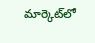మార్కెట్‌లో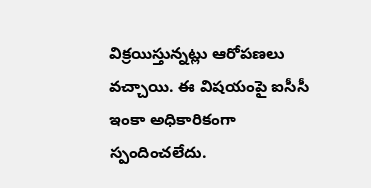విక్రయిస్తున్నట్లు ఆరోపణలు వచ్చాయి. ఈ విషయంపై ఐసీసీ ఇంకా అధికారికంగా స్పందించలేదు.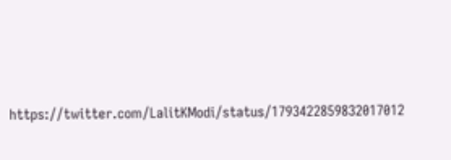https://twitter.com/LalitKModi/status/1793422859832017012